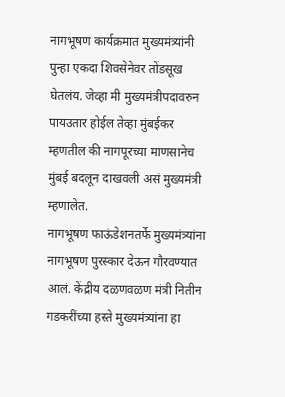नागभूषण कार्यक्रमात मुख्यमंत्र्यांनी पुन्हा एकदा शिवसेनेवर तोंडसूख घेतलंय. जेव्हा मी मुख्यमंत्रीपदावरुन पायउतार होईल तेव्हा मुंबईकर म्हणतील की नागपूरच्या माणसानेच मुंबई बदलून दाखवली असं मुख्यमंत्री म्हणालेत.
नागभूषण फाऊंडेशनतर्फे मुख्यमंत्र्यांना नागभूषण पुरस्कार देऊन गौरवण्यात आलं. केंद्रीय दळणवळण मंत्री नितीन गडकरींच्या हस्ते मुख्यमंत्र्यांना हा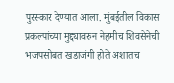पुरस्कार देण्यात आला. मुंबईतील विकास प्रकल्पांच्या मुद्द्यावरुन नेहमीच शिवसेनेची भजपसोबत खडाजंगी होते अशातच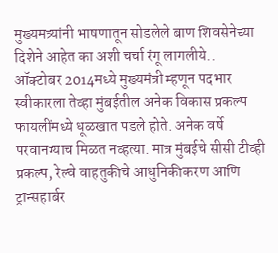मुख्यमत्र्यांनी भाषणातून सोडलेले बाण शिवसेनेच्या दिशेने आहेत का अशी चर्चा रंगू लागलीये..
ऑक्टोबर 2014मध्ये मुख्यमंत्री म्हणून पदभार स्वीकारला तेव्हा मुंबईतील अनेक विकास प्रकल्प फायलींमध्ये धूळखात पडले होते. अनेक वर्षे परवानग्याच मिळत नव्हत्या. मात्र मुंबईचे सीसी टीव्ही प्रकल्प, रेल्वे वाहतुकीचे आधुनिकीकरण आणि ट्रान्सहार्बर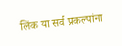लिंक या सर्व प्रकल्पांना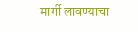मार्गी लावण्याचा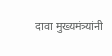दावा मुख्यमंत्र्यांनी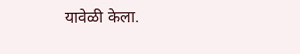यावेळी केला.